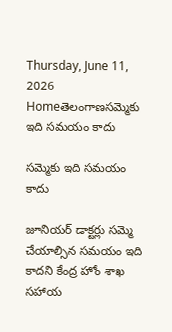Thursday, June 11, 2026
Homeతెలంగాణసమ్మెకు ఇది సమయం కాదు

సమ్మెకు ఇది సమయం కాదు

జూనియర్ డాక్టర్లు సమ్మె చేయాల్సిన సమయం ఇది కాదని కేంద్ర హోం శాఖ సహాయ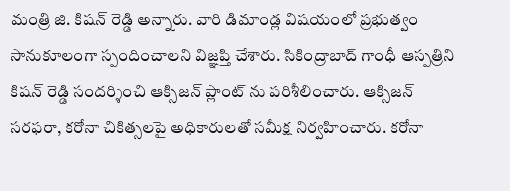మంత్రి జి. కిషన్ రెడ్డి అన్నారు. వారి డిమాండ్ల విషయంలో ప్రభుత్వం సానుకూలంగా స్పందించాలని విజ్ఞప్తి చేశారు. సికింద్రాబాద్ గాంధీ ఆస్పత్రిని కిషన్ రెడ్డి సందర్శించి ఆక్సిజన్ ప్లాంట్ ను పరిశీలించారు. ఆక్సిజన్ సరఫరా, కరోనా చికిత్సలపై అధికారులతో సమీక్ష నిర్వహించారు. కరోనా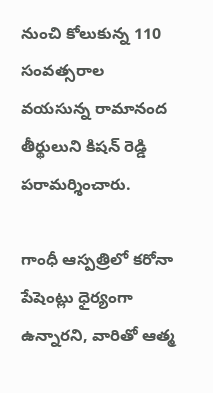నుంచి కోలుకున్న 110 సంవత్సరాల వయసున్న రామానంద తీర్థులుని కిషన్ రెడ్డి పరామర్శించారు.

గాంధీ ఆస్పత్రిలో కరోనా పేషెంట్లు ధైర్యంగా ఉన్నారని, వారితో ఆత్మ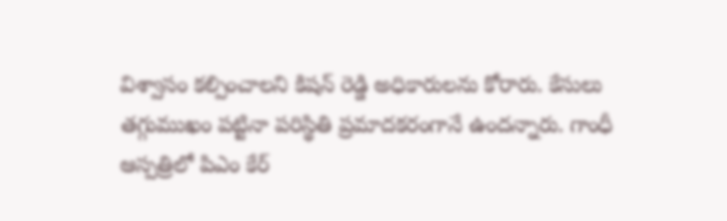విశ్వాసం కల్పించాలని కిషన్ రెడ్డి అధికారులను కోరారు. కేసులు తగ్గుముఖం పట్టినా పరిస్థితి ప్రమాదకరంగానే ఉందన్నారు. గాంధీ ఆస్పత్రిలో పిఎం కేర్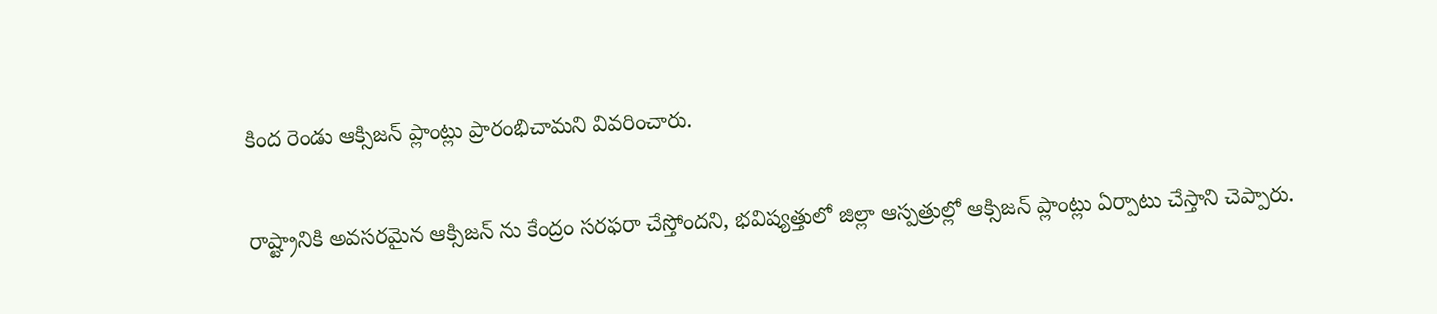కింద రెండు ఆక్సిజన్ ప్లాంట్లు ప్రారంభిచామని వివరించారు.

రాష్ట్రానికి అవసరమైన ఆక్సిజన్ ను కేంద్రం సరఫరా చేస్తోందని, భవిష్యత్తులో జిల్లా ఆస్పత్రుల్లో ఆక్సిజన్ ప్లాంట్లు ఏర్పాటు చేస్తాని చెప్పారు.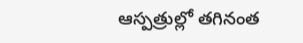ఆస్పత్రుల్లో తగినంత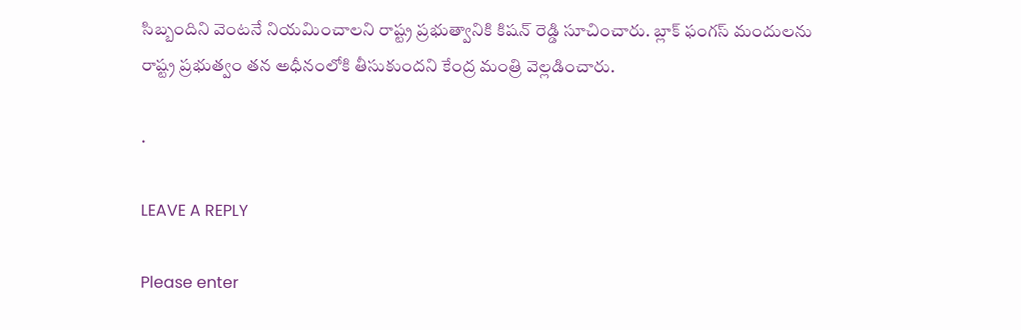సిబ్బందిని వెంటనే నియమించాలని రాష్ట్ర ప్రభుత్వానికి కిషన్ రెడ్డి సూచించారు. బ్లాక్ ఫంగస్ మందులను రాష్ట్ర ప్రభుత్వం తన అధీనంలోకి తీసుకుందని కేంద్ర మంత్రి వెల్లడించారు.

.

LEAVE A REPLY

Please enter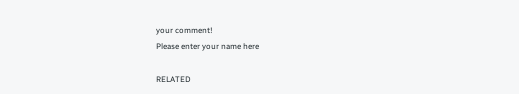your comment!
Please enter your name here

RELATED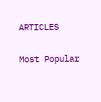ARTICLES

Most Popular